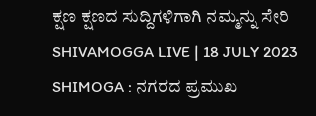ಕ್ಷಣ ಕ್ಷಣದ ಸುದ್ದಿಗಳಿಗಾಗಿ ನಮ್ಮನ್ನು ಸೇರಿ
SHIVAMOGGA LIVE | 18 JULY 2023
SHIMOGA : ನಗರದ ಪ್ರಮುಖ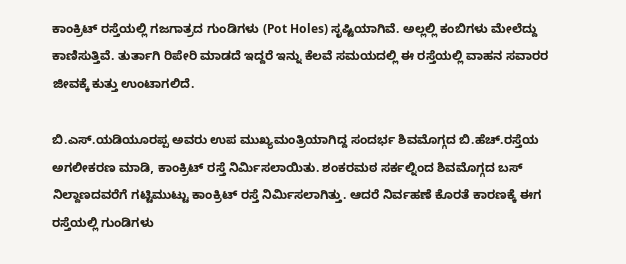ಕಾಂಕ್ರಿಟ್ ರಸ್ತೆಯಲ್ಲಿ ಗಜಗಾತ್ರದ ಗುಂಡಿಗಳು (Pot Holes) ಸೃಷ್ಟಿಯಾಗಿವೆ. ಅಲ್ಲಲ್ಲಿ ಕಂಬಿಗಳು ಮೇಲೆದ್ದು ಕಾಣಿಸುತ್ತಿವೆ. ತುರ್ತಾಗಿ ರಿಪೇರಿ ಮಾಡದೆ ಇದ್ದರೆ ಇನ್ನು ಕೆಲವೆ ಸಮಯದಲ್ಲಿ ಈ ರಸ್ತೆಯಲ್ಲಿ ವಾಹನ ಸವಾರರ ಜೀವಕ್ಕೆ ಕುತ್ತು ಉಂಟಾಗಲಿದೆ.

ಬಿ.ಎಸ್.ಯಡಿಯೂರಪ್ಪ ಅವರು ಉಪ ಮುಖ್ಯಮಂತ್ರಿಯಾಗಿದ್ದ ಸಂದರ್ಭ ಶಿವಮೊಗ್ಗದ ಬಿ.ಹೆಚ್.ರಸ್ತೆಯ ಅಗಲೀಕರಣ ಮಾಡಿ, ಕಾಂಕ್ರಿಟ್ ರಸ್ತೆ ನಿರ್ಮಿಸಲಾಯಿತು. ಶಂಕರಮಠ ಸರ್ಕಲ್ನಿಂದ ಶಿವಮೊಗ್ಗದ ಬಸ್ ನಿಲ್ದಾಣದವರೆಗೆ ಗಟ್ಟಿಮುಟ್ಟು ಕಾಂಕ್ರಿಟ್ ರಸ್ತೆ ನಿರ್ಮಿಸಲಾಗಿತ್ತು. ಆದರೆ ನಿರ್ವಹಣೆ ಕೊರತೆ ಕಾರಣಕ್ಕೆ ಈಗ ರಸ್ತೆಯಲ್ಲಿ ಗುಂಡಿಗಳು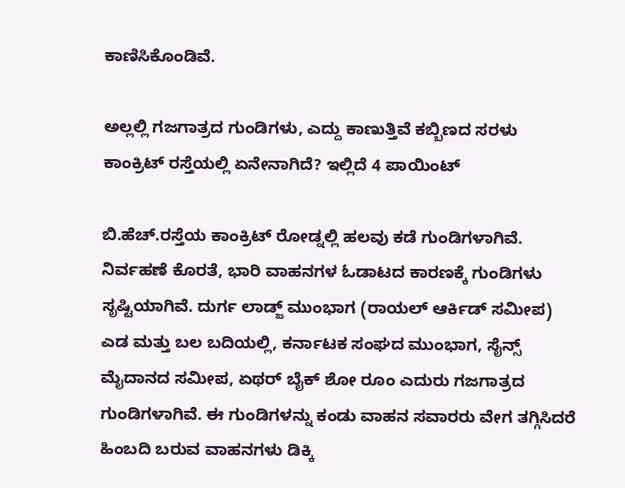ಕಾಣಿಸಿಕೊಂಡಿವೆ.

ಅಲ್ಲಲ್ಲಿ ಗಜಗಾತ್ರದ ಗುಂಡಿಗಳು, ಎದ್ದು ಕಾಣುತ್ತಿವೆ ಕಬ್ಬಿಣದ ಸರಳು
ಕಾಂಕ್ರಿಟ್ ರಸ್ತೆಯಲ್ಲಿ ಏನೇನಾಗಿದೆ? ಇಲ್ಲಿದೆ 4 ಪಾಯಿಂಟ್

ಬಿ.ಹೆಚ್.ರಸ್ತೆಯ ಕಾಂಕ್ರಿಟ್ ರೋಡ್ನಲ್ಲಿ ಹಲವು ಕಡೆ ಗುಂಡಿಗಳಾಗಿವೆ. ನಿರ್ವಹಣೆ ಕೊರತೆ, ಭಾರಿ ವಾಹನಗಳ ಓಡಾಟದ ಕಾರಣಕ್ಕೆ ಗುಂಡಿಗಳು ಸೃಷ್ಟಿಯಾಗಿವೆ. ದುರ್ಗ ಲಾಡ್ಜ್ ಮುಂಭಾಗ (ರಾಯಲ್ ಆರ್ಕಿಡ್ ಸಮೀಪ) ಎಡ ಮತ್ತು ಬಲ ಬದಿಯಲ್ಲಿ, ಕರ್ನಾಟಕ ಸಂಘದ ಮುಂಭಾಗ, ಸೈನ್ಸ್ ಮೈದಾನದ ಸಮೀಪ, ಏಥರ್ ಬೈಕ್ ಶೋ ರೂಂ ಎದುರು ಗಜಗಾತ್ರದ ಗುಂಡಿಗಳಾಗಿವೆ. ಈ ಗುಂಡಿಗಳನ್ನು ಕಂಡು ವಾಹನ ಸವಾರರು ವೇಗ ತಗ್ಗಿಸಿದರೆ ಹಿಂಬದಿ ಬರುವ ವಾಹನಗಳು ಡಿಕ್ಕಿ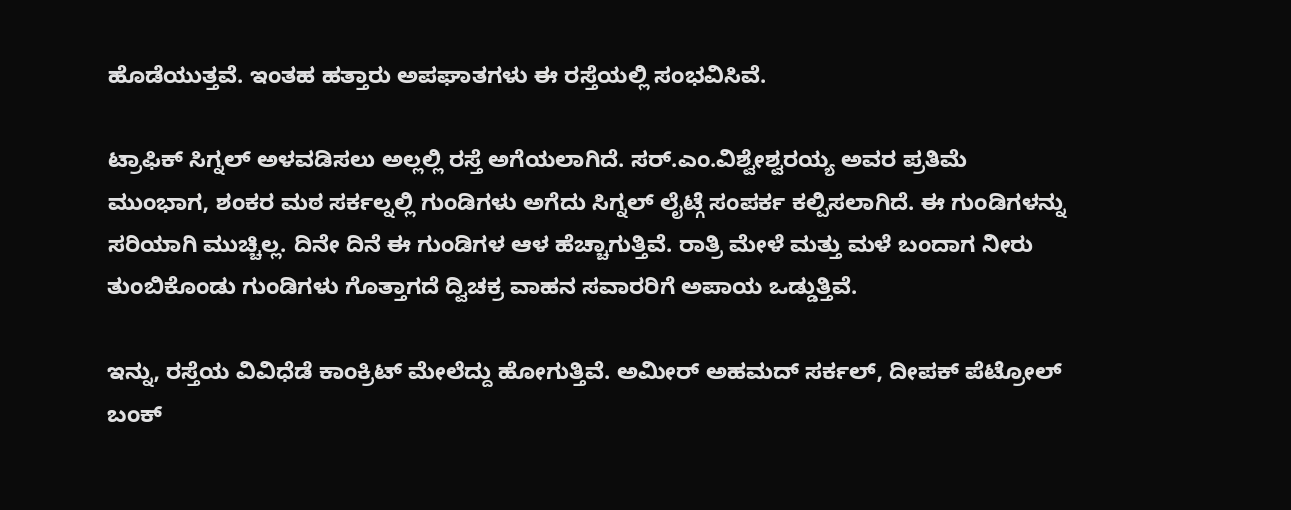ಹೊಡೆಯುತ್ತವೆ. ಇಂತಹ ಹತ್ತಾರು ಅಪಘಾತಗಳು ಈ ರಸ್ತೆಯಲ್ಲಿ ಸಂಭವಿಸಿವೆ.

ಟ್ರಾಫಿಕ್ ಸಿಗ್ನಲ್ ಅಳವಡಿಸಲು ಅಲ್ಲಲ್ಲಿ ರಸ್ತೆ ಅಗೆಯಲಾಗಿದೆ. ಸರ್.ಎಂ.ವಿಶ್ವೇಶ್ವರಯ್ಯ ಅವರ ಪ್ರತಿಮೆ ಮುಂಭಾಗ, ಶಂಕರ ಮಠ ಸರ್ಕಲ್ನಲ್ಲಿ ಗುಂಡಿಗಳು ಅಗೆದು ಸಿಗ್ನಲ್ ಲೈಟ್ಗೆ ಸಂಪರ್ಕ ಕಲ್ಪಿಸಲಾಗಿದೆ. ಈ ಗುಂಡಿಗಳನ್ನು ಸರಿಯಾಗಿ ಮುಚ್ಚಿಲ್ಲ. ದಿನೇ ದಿನೆ ಈ ಗುಂಡಿಗಳ ಆಳ ಹೆಚ್ಚಾಗುತ್ತಿವೆ. ರಾತ್ರಿ ಮೇಳೆ ಮತ್ತು ಮಳೆ ಬಂದಾಗ ನೀರು ತುಂಬಿಕೊಂಡು ಗುಂಡಿಗಳು ಗೊತ್ತಾಗದೆ ದ್ವಿಚಕ್ರ ವಾಹನ ಸವಾರರಿಗೆ ಅಪಾಯ ಒಡ್ಡುತ್ತಿವೆ.

ಇನ್ನು, ರಸ್ತೆಯ ವಿವಿಧೆಡೆ ಕಾಂಕ್ರಿಟ್ ಮೇಲೆದ್ದು ಹೋಗುತ್ತಿವೆ. ಅಮೀರ್ ಅಹಮದ್ ಸರ್ಕಲ್, ದೀಪಕ್ ಪೆಟ್ರೋಲ್ ಬಂಕ್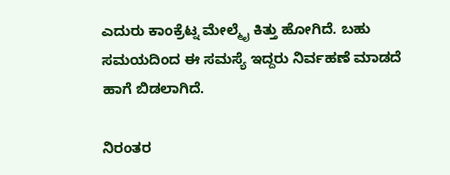ಎದುರು ಕಾಂಕ್ರೆಟ್ನ ಮೇಲ್ಮೈ ಕಿತ್ತು ಹೋಗಿದೆ. ಬಹು ಸಮಯದಿಂದ ಈ ಸಮಸ್ಯೆ ಇದ್ದರು ನಿರ್ವಹಣೆ ಮಾಡದೆ ಹಾಗೆ ಬಿಡಲಾಗಿದೆ.

ನಿರಂತರ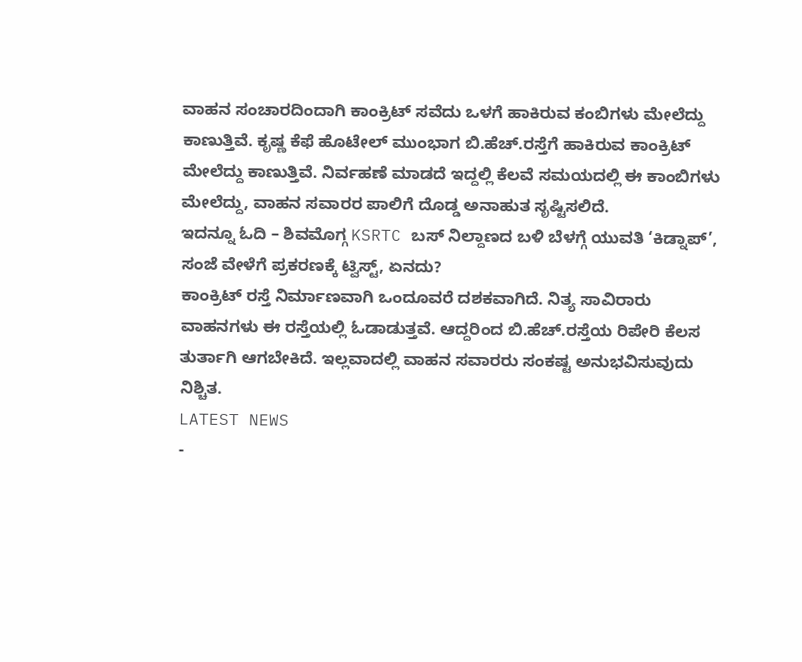ವಾಹನ ಸಂಚಾರದಿಂದಾಗಿ ಕಾಂಕ್ರಿಟ್ ಸವೆದು ಒಳಗೆ ಹಾಕಿರುವ ಕಂಬಿಗಳು ಮೇಲೆದ್ದು ಕಾಣುತ್ತಿವೆ. ಕೃಷ್ಣ ಕೆಫೆ ಹೊಟೇಲ್ ಮುಂಭಾಗ ಬಿ.ಹೆಚ್.ರಸ್ತೆಗೆ ಹಾಕಿರುವ ಕಾಂಕ್ರಿಟ್ ಮೇಲೆದ್ದು ಕಾಣುತ್ತಿವೆ. ನಿರ್ವಹಣೆ ಮಾಡದೆ ಇದ್ದಲ್ಲಿ ಕೆಲವೆ ಸಮಯದಲ್ಲಿ ಈ ಕಾಂಬಿಗಳು ಮೇಲೆದ್ದು, ವಾಹನ ಸವಾರರ ಪಾಲಿಗೆ ದೊಡ್ಡ ಅನಾಹುತ ಸೃಷ್ಟಿಸಲಿದೆ.
ಇದನ್ನೂ ಓದಿ – ಶಿವಮೊಗ್ಗ KSRTC ಬಸ್ ನಿಲ್ದಾಣದ ಬಳಿ ಬೆಳಗ್ಗೆ ಯುವತಿ ‘ಕಿಡ್ನಾಪ್’, ಸಂಜೆ ವೇಳೆಗೆ ಪ್ರಕರಣಕ್ಕೆ ಟ್ವಿಸ್ಟ್, ಏನದು?
ಕಾಂಕ್ರಿಟ್ ರಸ್ತೆ ನಿರ್ಮಾಣವಾಗಿ ಒಂದೂವರೆ ದಶಕವಾಗಿದೆ. ನಿತ್ಯ ಸಾವಿರಾರು ವಾಹನಗಳು ಈ ರಸ್ತೆಯಲ್ಲಿ ಓಡಾಡುತ್ತವೆ. ಆದ್ದರಿಂದ ಬಿ.ಹೆಚ್.ರಸ್ತೆಯ ರಿಪೇರಿ ಕೆಲಸ ತುರ್ತಾಗಿ ಆಗಬೇಕಿದೆ. ಇಲ್ಲವಾದಲ್ಲಿ ವಾಹನ ಸವಾರರು ಸಂಕಷ್ಟ ಅನುಭವಿಸುವುದು ನಿಶ್ಚಿತ.
LATEST NEWS
-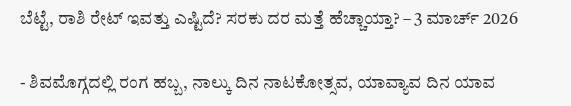ಬೆಟ್ಟೆ, ರಾಶಿ ರೇಟ್ ಇವತ್ತು ಎಷ್ಟಿದೆ? ಸರಕು ದರ ಮತ್ತೆ ಹೆಚ್ಚಾಯ್ತಾ? – 3 ಮಾರ್ಚ್ 2026

- ಶಿವಮೊಗ್ಗದಲ್ಲಿ ರಂಗ ಹಬ್ಬ, ನಾಲ್ಕು ದಿನ ನಾಟಕೋತ್ಸವ, ಯಾವ್ಯಾವ ದಿನ ಯಾವ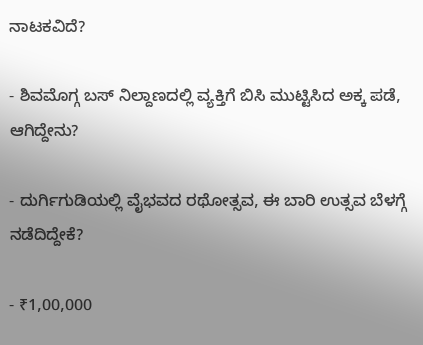ನಾಟಕವಿದೆ?

- ಶಿವಮೊಗ್ಗ ಬಸ್ ನಿಲ್ದಾಣದಲ್ಲಿ ವ್ಯಕ್ತಿಗೆ ಬಿಸಿ ಮುಟ್ಟಿಸಿದ ಅಕ್ಕ ಪಡೆ, ಆಗಿದ್ದೇನು?

- ದುರ್ಗಿಗುಡಿಯಲ್ಲಿ ವೈಭವದ ರಥೋತ್ಸವ, ಈ ಬಾರಿ ಉತ್ಸವ ಬೆಳಗ್ಗೆ ನಡೆದಿದ್ದೇಕೆ?

- ₹1,00,000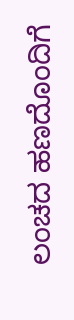ಲಂಚದ ಹಣದೊಂದಿಗೆ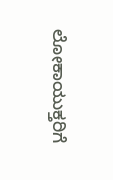ಲೋಕಾಯುಕ್ತರಿಗೆ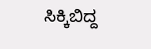ಸಿಕ್ಕಿಬಿದ್ದ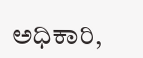ಅಧಿಕಾರಿ,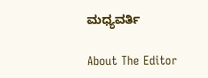ಮಧ್ಯವರ್ತಿ

About The Editor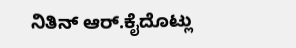ನಿತಿನ್ ಆರ್.ಕೈದೊಟ್ಲು